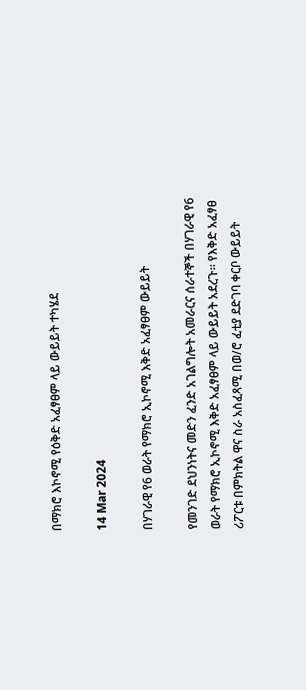በማክሮ እኮኖሚ የዕቅድ አፈፃፀም ላይ ውይይት ተካሄደ

14 Mar 2024

በሃገራዊ የ6 ወራት የማክሮ ኢኮኖሚ እቅድ አፈፃፀም ውይይት

የመንገድ ደህንነትና መድን ፈንድ አገልግሎት አመራርና ሰራተኞች በሃገራዊ የ6 ወራት የማክሮ ኢኮኖሚ እቅድ አፈፃፀም ላይ ውይይት አደረጉ፡፡ የእቅድ አፈፃፀ ሪፖርቱ በምክትል ዋና ስራ አስፈጻሚ በወ/ሮ ፈቲያ ደድገባ ቀርቦ ውይይት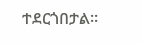ተደርጎበታል፡፡